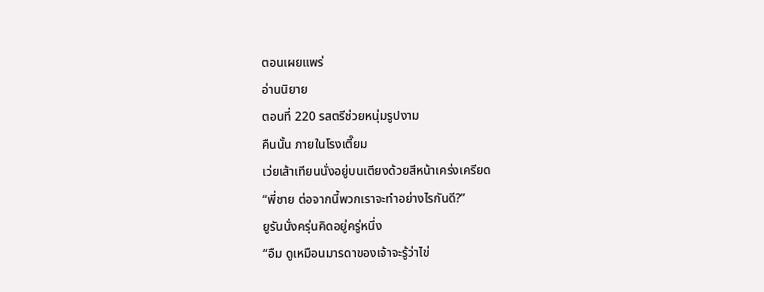ตอนเผยแพร่
อ่านนิยาย
ตอนที่ 220 รสตรีช่วยหนุ่มรูปงาม
คืนนั้น ภายในโรงเตี๊ยม
เว่ยเส้าเทียนนั่งอยู่บนเตียงด้วยสีหน้าเคร่งเครียด
“พี่ชาย ต่อจากนี้พวกเราจะทำอย่างไรกันดี?”
ยูรันนั่งครุ่นคิดอยู่ครู่หนึ่ง
“อืม ดูเหมือนมารดาของเจ้าจะรู้ว่าไข่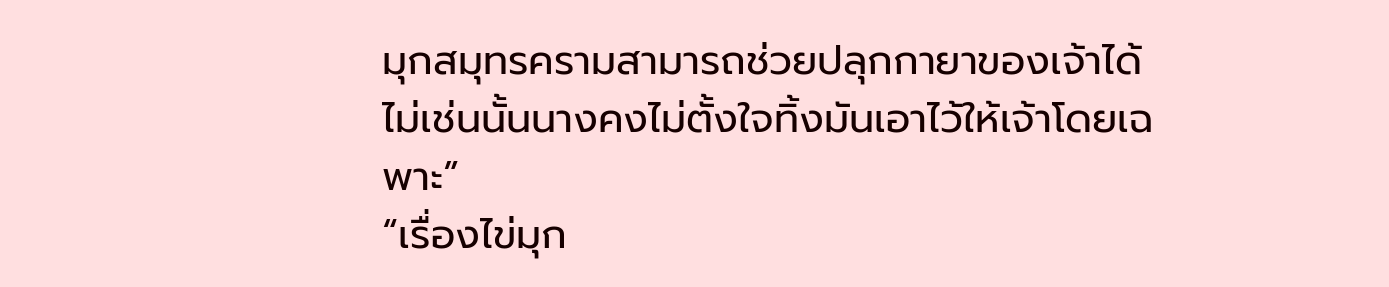มุกสมุทรครามสามารถช่วยปลุกกายาของเจ้าได้ ไม่เช่นนั้นนางคงไม่ตั้งใจทิ้งมันเอาไว้ให้เจ้าโดยเฉพาะ”
“เรื่องไข่มุก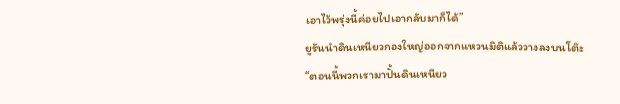เอาไว้พรุ่งนี้ค่อยไปเอากลับมาก็ได้”
ยูรันนำดินเหนียวกองใหญ่ออกจากแหวนมิติแล้ววางลงบนโต๊ะ
“ตอนนี้พวกเรามาปั้นดินเหนียว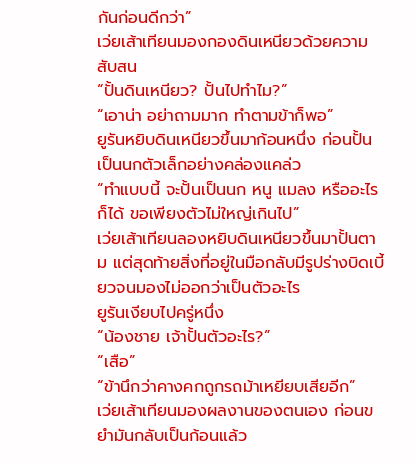กันก่อนดีกว่า”
เว่ยเส้าเทียนมองกองดินเหนียวด้วยความสับสน
“ปั้นดินเหนียว? ปั้นไปทำไม?”
“เอาน่า อย่าถามมาก ทำตามข้าก็พอ”
ยูรันหยิบดินเหนียวขึ้นมาก้อนหนึ่ง ก่อนปั้นเป็นนกตัวเล็กอย่างคล่องแคล่ว
“ทำแบบนี้ จะปั้นเป็นนก หนู แมลง หรืออะไรก็ได้ ขอเพียงตัวไม่ใหญ่เกินไป”
เว่ยเส้าเทียนลองหยิบดินเหนียวขึ้นมาปั้นตาม แต่สุดท้ายสิ่งที่อยู่ในมือกลับมีรูปร่างบิดเบี้ยวจนมองไม่ออกว่าเป็นตัวอะไร
ยูรันเงียบไปครู่หนึ่ง
“น้องชาย เจ้าปั้นตัวอะไร?”
“เสือ”
“ข้านึกว่าคางคกถูกรถม้าเหยียบเสียอีก”
เว่ยเส้าเทียนมองผลงานของตนเอง ก่อนขยำมันกลับเป็นก้อนแล้ว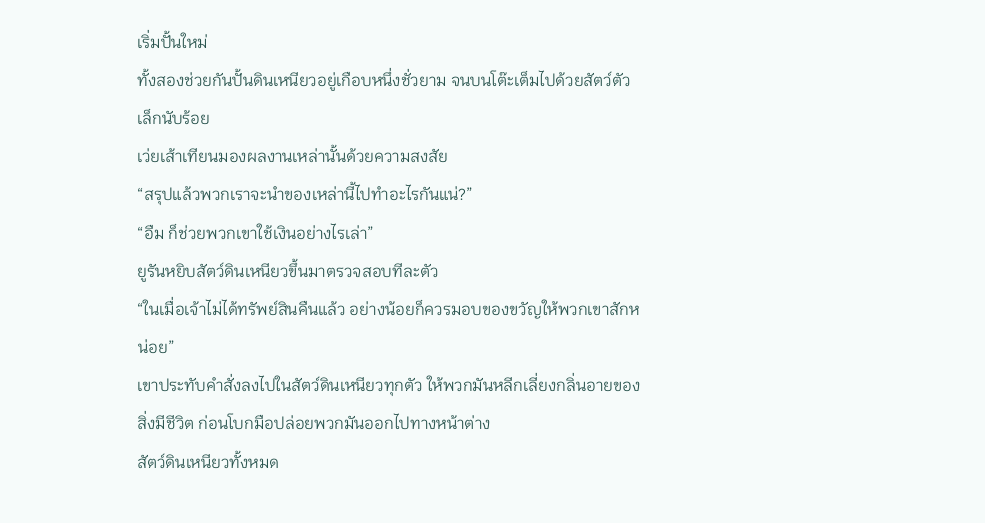เริ่มปั้นใหม่
ทั้งสองช่วยกันปั้นดินเหนียวอยู่เกือบหนึ่งชั่วยาม จนบนโต๊ะเต็มไปด้วยสัตว์ตัวเล็กนับร้อย
เว่ยเส้าเทียนมองผลงานเหล่านั้นด้วยความสงสัย
“สรุปแล้วพวกเราจะนำของเหล่านี้ไปทำอะไรกันแน่?”
“อืม ก็ช่วยพวกเขาใช้เงินอย่างไรเล่า”
ยูรันหยิบสัตว์ดินเหนียวขึ้นมาตรวจสอบทีละตัว
“ในเมื่อเจ้าไม่ได้ทรัพย์สินคืนแล้ว อย่างน้อยก็ควรมอบของขวัญให้พวกเขาสักหน่อย”
เขาประทับคำสั่งลงไปในสัตว์ดินเหนียวทุกตัว ให้พวกมันหลีกเลี่ยงกลิ่นอายของสิ่งมีชีวิต ก่อนโบกมือปล่อยพวกมันออกไปทางหน้าต่าง
สัตว์ดินเหนียวทั้งหมด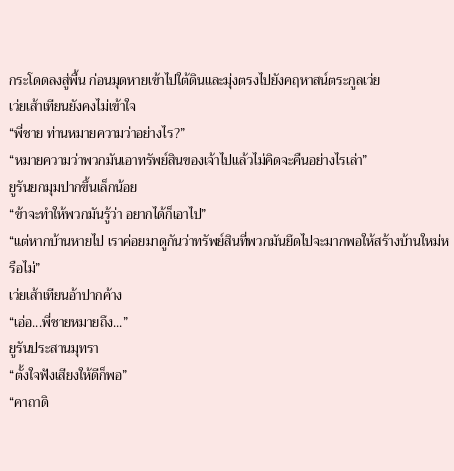กระโดดลงสู่พื้น ก่อนมุดหายเข้าไปใต้ดินและมุ่งตรงไปยังคฤหาสน์ตระกูลเว่ย
เว่ยเส้าเทียนยังคงไม่เข้าใจ
“พี่ชาย ท่านหมายความว่าอย่างไร?”
“หมายความว่าพวกมันเอาทรัพย์สินของเจ้าไปแล้วไม่คิดจะคืนอย่างไรเล่า”
ยูรันยกมุมปากขึ้นเล็กน้อย
“ข้าจะทำให้พวกมันรู้ว่า อยากได้ก็เอาไป”
“แต่หากบ้านหายไป เราค่อยมาดูกันว่าทรัพย์สินที่พวกมันยึดไปจะมากพอให้สร้างบ้านใหม่หรือไม่”
เว่ยเส้าเทียนอ้าปากค้าง
“เอ่อ...พี่ชายหมายถึง...”
ยูรันประสานมุทรา
“ตั้งใจฟังเสียงให้ดีก็พอ”
“คาถาดิ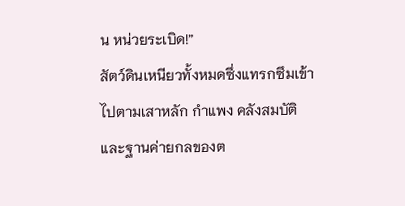น หน่วยระเบิด!”
สัตว์ดินเหนียวทั้งหมดซึ่งแทรกซึมเข้าไปตามเสาหลัก กำแพง คลังสมบัติ และฐานค่ายกลของต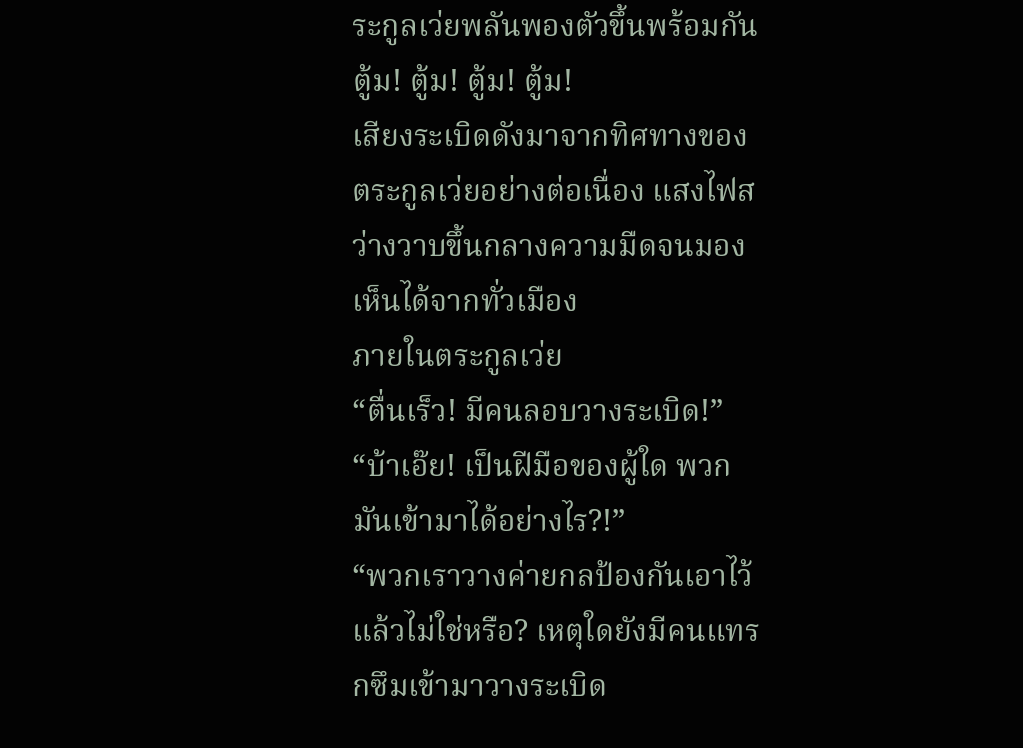ระกูลเว่ยพลันพองตัวขึ้นพร้อมกัน
ตู้ม! ตู้ม! ตู้ม! ตู้ม!
เสียงระเบิดดังมาจากทิศทางของตระกูลเว่ยอย่างต่อเนื่อง แสงไฟสว่างวาบขึ้นกลางความมืดจนมองเห็นได้จากทั่วเมือง
ภายในตระกูลเว่ย
“ตื่นเร็ว! มีคนลอบวางระเบิด!”
“บ้าเอ๊ย! เป็นฝีมือของผู้ใด พวกมันเข้ามาได้อย่างไร?!”
“พวกเราวางค่ายกลป้องกันเอาไว้แล้วไม่ใช่หรือ? เหตุใดยังมีคนแทรกซึมเข้ามาวางระเบิด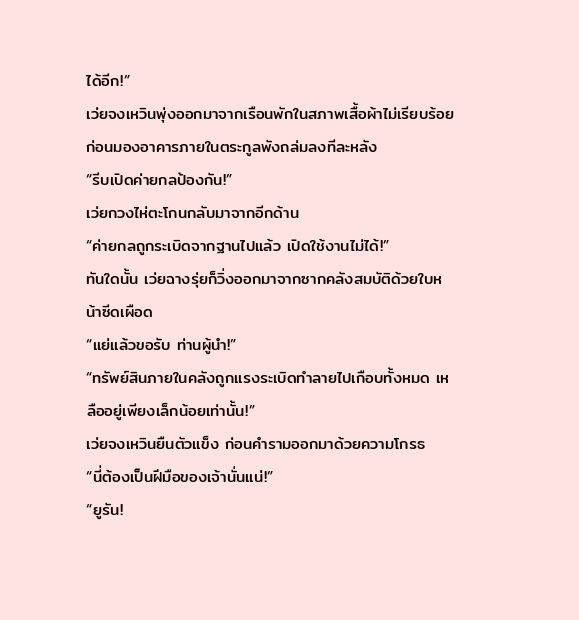ได้อีก!”
เว่ยจงเหวินพุ่งออกมาจากเรือนพักในสภาพเสื้อผ้าไม่เรียบร้อย ก่อนมองอาคารภายในตระกูลพังถล่มลงทีละหลัง
“รีบเปิดค่ายกลป้องกัน!”
เว่ยกวงไห่ตะโกนกลับมาจากอีกด้าน
“ค่ายกลถูกระเบิดจากฐานไปแล้ว เปิดใช้งานไม่ได้!”
ทันใดนั้น เว่ยฉางรุ่ยก็วิ่งออกมาจากซากคลังสมบัติด้วยใบหน้าซีดเผือด
“แย่แล้วขอรับ ท่านผู้นำ!”
“ทรัพย์สินภายในคลังถูกแรงระเบิดทำลายไปเกือบทั้งหมด เหลืออยู่เพียงเล็กน้อยเท่านั้น!”
เว่ยจงเหวินยืนตัวแข็ง ก่อนคำรามออกมาด้วยความโกรธ
“นี่ต้องเป็นฝีมือของเจ้านั่นแน่!”
“ยูรัน!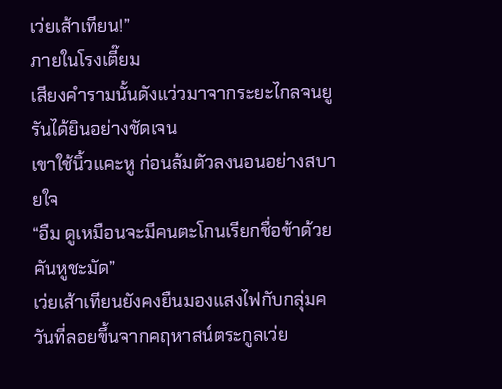เว่ยเส้าเทียน!”
ภายในโรงเตี๊ยม
เสียงคำรามนั้นดังแว่วมาจากระยะไกลจนยูรันได้ยินอย่างชัดเจน
เขาใช้นิ้วแคะหู ก่อนล้มตัวลงนอนอย่างสบายใจ
“อืม ดูเหมือนจะมีคนตะโกนเรียกชื่อข้าด้วย คันหูชะมัด”
เว่ยเส้าเทียนยังคงยืนมองแสงไฟกับกลุ่มควันที่ลอยขึ้นจากคฤหาสน์ตระกูลเว่ย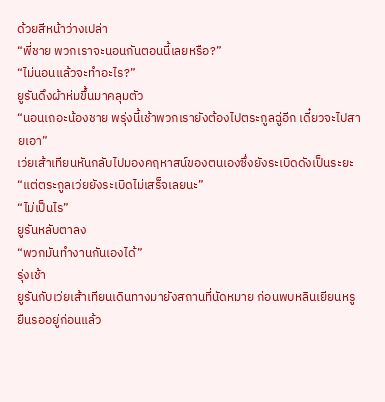ด้วยสีหน้าว่างเปล่า
“พี่ชาย พวกเราจะนอนกันตอนนี้เลยหรือ?”
“ไม่นอนแล้วจะทำอะไร?”
ยูรันดึงผ้าห่มขึ้นมาคลุมตัว
“นอนเถอะน้องชาย พรุ่งนี้เช้าพวกเรายังต้องไปตระกูลฉู่อีก เดี๋ยวจะไปสายเอา”
เว่ยเส้าเทียนหันกลับไปมองคฤหาสน์ของตนเองซึ่งยังระเบิดดังเป็นระยะ
“แต่ตระกูลเว่ยยังระเบิดไม่เสร็จเลยนะ”
“ไม่เป็นไร”
ยูรันหลับตาลง
“พวกมันทำงานกันเองได้”
รุ่งเช้า
ยูรันกับเว่ยเส้าเทียนเดินทางมายังสถานที่นัดหมาย ก่อนพบหลินเยียนหรูยืนรออยู่ก่อนแล้ว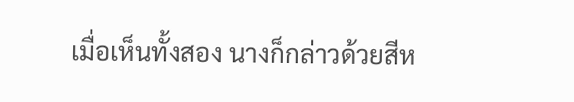เมื่อเห็นทั้งสอง นางก็กล่าวด้วยสีห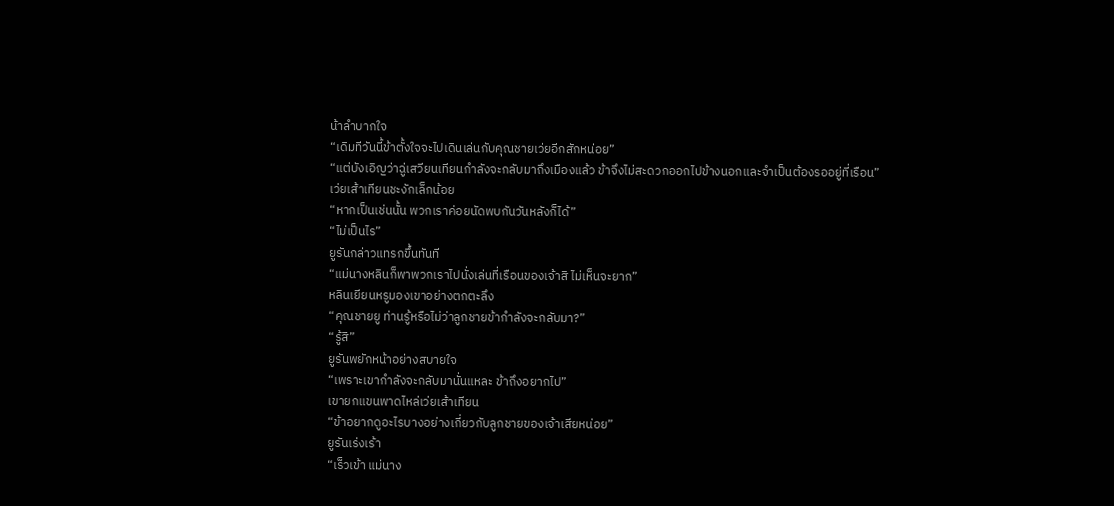น้าลำบากใจ
“เดิมทีวันนี้ข้าตั้งใจจะไปเดินเล่นกับคุณชายเว่ยอีกสักหน่อย”
“แต่บังเอิญว่าฉู่เสวียนเทียนกำลังจะกลับมาถึงเมืองแล้ว ข้าจึงไม่สะดวกออกไปข้างนอกและจำเป็นต้องรออยู่ที่เรือน”
เว่ยเส้าเทียนชะงักเล็กน้อย
“หากเป็นเช่นนั้น พวกเราค่อยนัดพบกันวันหลังก็ได้”
“ไม่เป็นไร”
ยูรันกล่าวแทรกขึ้นทันที
“แม่นางหลินก็พาพวกเราไปนั่งเล่นที่เรือนของเจ้าสิ ไม่เห็นจะยาก”
หลินเยียนหรูมองเขาอย่างตกตะลึง
“คุณชายยู ท่านรู้หรือไม่ว่าลูกชายข้ากำลังจะกลับมา?”
“รู้สิ”
ยูรันพยักหน้าอย่างสบายใจ
“เพราะเขากำลังจะกลับมานั่นแหละ ข้าถึงอยากไป”
เขายกแขนพาดไหล่เว่ยเส้าเทียน
“ข้าอยากดูอะไรบางอย่างเกี่ยวกับลูกชายของเจ้าเสียหน่อย”
ยูรันเร่งเร้า
“เร็วเข้า แม่นาง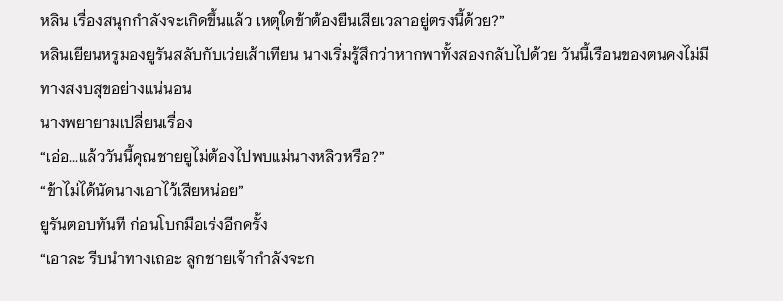หลิน เรื่องสนุกกำลังจะเกิดขึ้นแล้ว เหตุใดข้าต้องยืนเสียเวลาอยู่ตรงนี้ด้วย?”
หลินเยียนหรูมองยูรันสลับกับเว่ยเส้าเทียน นางเริ่มรู้สึกว่าหากพาทั้งสองกลับไปด้วย วันนี้เรือนของตนคงไม่มีทางสงบสุขอย่างแน่นอน
นางพยายามเปลี่ยนเรื่อง
“เอ่อ...แล้ววันนี้คุณชายยูไม่ต้องไปพบแม่นางหลิวหรือ?”
“ข้าไม่ได้นัดนางเอาไว้เสียหน่อย”
ยูรันตอบทันที ก่อนโบกมือเร่งอีกครั้ง
“เอาละ รีบนำทางเถอะ ลูกชายเจ้ากำลังจะก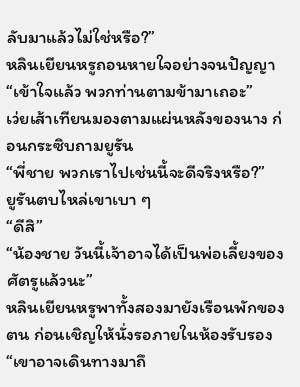ลับมาแล้วไม่ใช่หรือ?”
หลินเยียนหรูถอนหายใจอย่างจนปัญญา
“เข้าใจแล้ว พวกท่านตามข้ามาเถอะ”
เว่ยเส้าเทียนมองตามแผ่นหลังของนาง ก่อนกระซิบถามยูรัน
“พี่ชาย พวกเราไปเช่นนี้จะดีจริงหรือ?”
ยูรันตบไหล่เขาเบา ๆ
“ดีสิ”
“น้องชาย วันนี้เจ้าอาจได้เป็นพ่อเลี้ยงของศัตรูแล้วนะ”
หลินเยียนหรูพาทั้งสองมายังเรือนพักของตน ก่อนเชิญให้นั่งรอภายในห้องรับรอง
“เขาอาจเดินทางมาถึ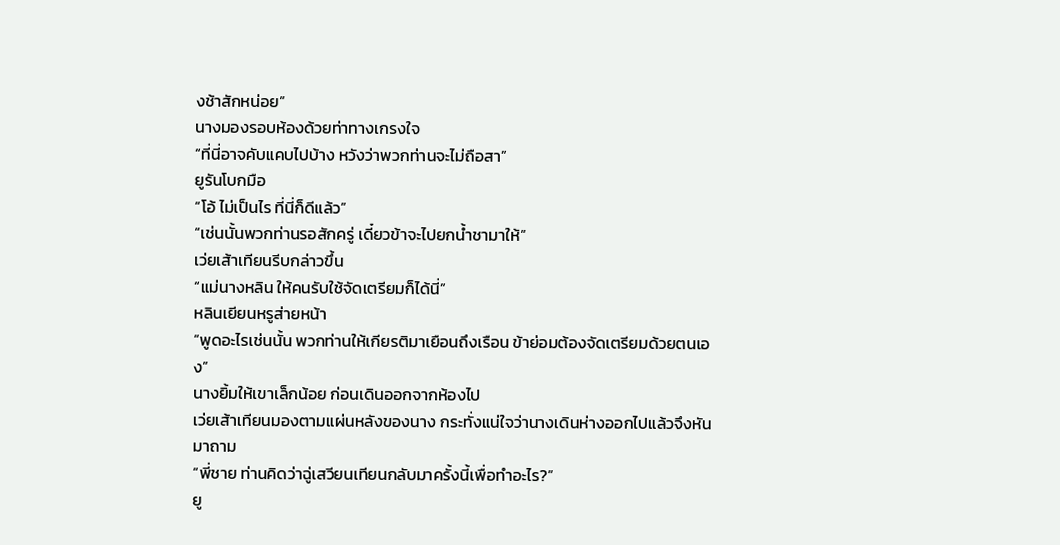งช้าสักหน่อย”
นางมองรอบห้องด้วยท่าทางเกรงใจ
“ที่นี่อาจคับแคบไปบ้าง หวังว่าพวกท่านจะไม่ถือสา”
ยูรันโบกมือ
“โอ้ ไม่เป็นไร ที่นี่ก็ดีแล้ว”
“เช่นนั้นพวกท่านรอสักครู่ เดี๋ยวข้าจะไปยกน้ำชามาให้”
เว่ยเส้าเทียนรีบกล่าวขึ้น
“แม่นางหลิน ให้คนรับใช้จัดเตรียมก็ได้นี่”
หลินเยียนหรูส่ายหน้า
“พูดอะไรเช่นนั้น พวกท่านให้เกียรติมาเยือนถึงเรือน ข้าย่อมต้องจัดเตรียมด้วยตนเอง”
นางยิ้มให้เขาเล็กน้อย ก่อนเดินออกจากห้องไป
เว่ยเส้าเทียนมองตามแผ่นหลังของนาง กระทั่งแน่ใจว่านางเดินห่างออกไปแล้วจึงหันมาถาม
“พี่ชาย ท่านคิดว่าฉู่เสวียนเทียนกลับมาครั้งนี้เพื่อทำอะไร?”
ยู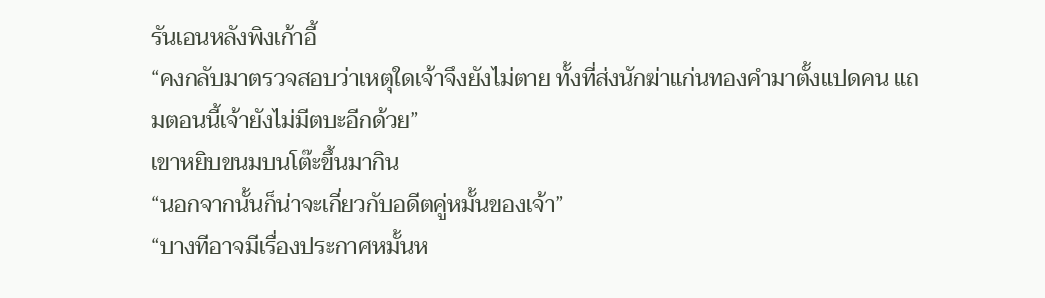รันเอนหลังพิงเก้าอี้
“คงกลับมาตรวจสอบว่าเหตุใดเจ้าจึงยังไม่ตาย ทั้งที่ส่งนักฆ่าแก่นทองคำมาตั้งแปดคน แถมตอนนี้เจ้ายังไม่มีตบะอีกด้วย”
เขาหยิบขนมบนโต๊ะขึ้นมากิน
“นอกจากนั้นก็น่าจะเกี่ยวกับอดีตคู่หมั้นของเจ้า”
“บางทีอาจมีเรื่องประกาศหมั้นห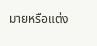มายหรือแต่ง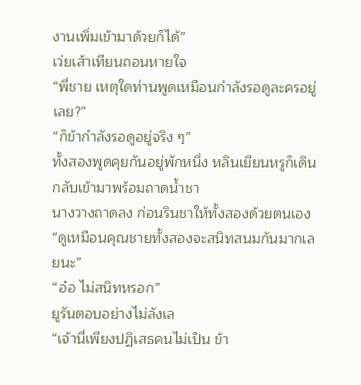งานเพิ่มเข้ามาด้วยก็ได้”
เว่ยเส้าเทียนถอนหายใจ
“พี่ชาย เหตุใดท่านพูดเหมือนกำลังรอดูละครอยู่เลย?”
“ก็ข้ากำลังรอดูอยู่จริง ๆ”
ทั้งสองพูดคุยกันอยู่พักหนึ่ง หลินเยียนหรูก็เดินกลับเข้ามาพร้อมถาดน้ำชา
นางวางถาดลง ก่อนรินชาให้ทั้งสองด้วยตนเอง
“ดูเหมือนคุณชายทั้งสองจะสนิทสนมกันมากเลยนะ”
“อ๋อ ไม่สนิทหรอก”
ยูรันตอบอย่างไม่ลังเล
“เจ้านี่เพียงปฏิเสธคนไม่เป็น ข้า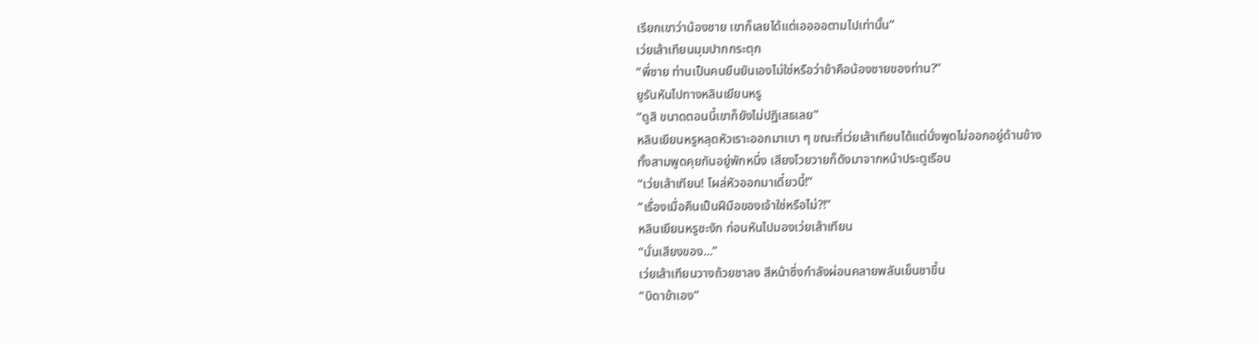เรียกเขาว่าน้องชาย เขาก็เลยได้แต่เออออตามไปเท่านั้น”
เว่ยเส้าเทียนมุมปากกระตุก
“พี่ชาย ท่านเป็นคนยืนยันเองไม่ใช่หรือว่าข้าคือน้องชายของท่าน?”
ยูรันหันไปทางหลินเยียนหรู
“ดูสิ ขนาดตอนนี้เขาก็ยังไม่ปฏิเสธเลย”
หลินเยียนหรูหลุดหัวเราะออกมาเบา ๆ ขณะที่เว่ยเส้าเทียนได้แต่นั่งพูดไม่ออกอยู่ด้านข้าง
ทั้งสามพูดคุยกันอยู่พักหนึ่ง เสียงโวยวายก็ดังมาจากหน้าประตูเรือน
“เว่ยเส้าเทียน! โผล่หัวออกมาเดี๋ยวนี้!”
“เรื่องเมื่อคืนเป็นฝีมือของเจ้าใช่หรือไม่?!”
หลินเยียนหรูชะงัก ก่อนหันไปมองเว่ยเส้าเทียน
“นั่นเสียงของ...”
เว่ยเส้าเทียนวางถ้วยชาลง สีหน้าซึ่งกำลังผ่อนคลายพลันเย็นชาขึ้น
“บิดาข้าเอง”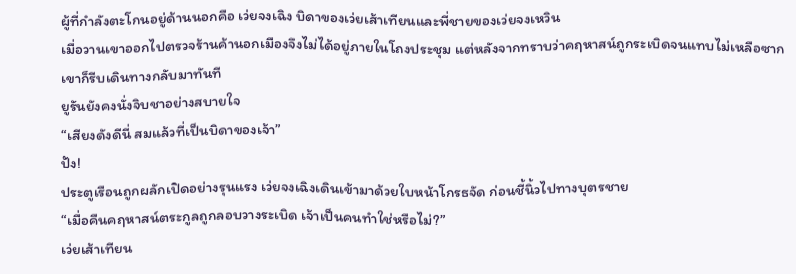ผู้ที่กำลังตะโกนอยู่ด้านนอกคือ เว่ยจงเฉิง บิดาของเว่ยเส้าเทียนและพี่ชายของเว่ยจงเหวิน
เมื่อวานเขาออกไปตรวจร้านค้านอกเมืองจึงไม่ได้อยู่ภายในโถงประชุม แต่หลังจากทราบว่าคฤหาสน์ถูกระเบิดจนแทบไม่เหลือซาก เขาก็รีบเดินทางกลับมาทันที
ยูรันยังคงนั่งจิบชาอย่างสบายใจ
“เสียงดังดีนี่ สมแล้วที่เป็นบิดาของเจ้า”
ปัง!
ประตูเรือนถูกผลักเปิดอย่างรุนแรง เว่ยจงเฉิงเดินเข้ามาด้วยใบหน้าโกรธจัด ก่อนชี้นิ้วไปทางบุตรชาย
“เมื่อคืนคฤหาสน์ตระกูลถูกลอบวางระเบิด เจ้าเป็นคนทำใช่หรือไม่?”
เว่ยเส้าเทียน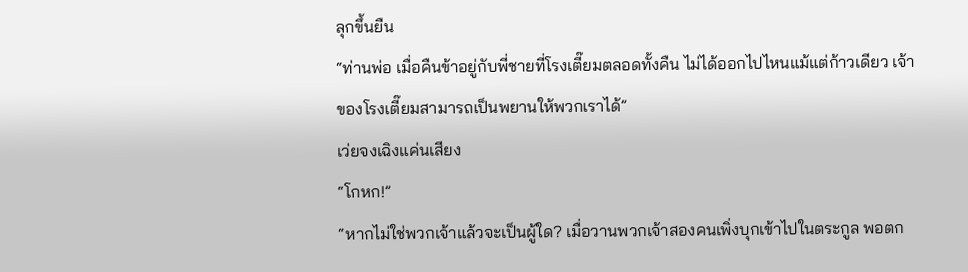ลุกขึ้นยืน
“ท่านพ่อ เมื่อคืนข้าอยู่กับพี่ชายที่โรงเตี๊ยมตลอดทั้งคืน ไม่ได้ออกไปไหนแม้แต่ก้าวเดียว เจ้าของโรงเตี๊ยมสามารถเป็นพยานให้พวกเราได้”
เว่ยจงเฉิงแค่นเสียง
“โกหก!”
“หากไม่ใช่พวกเจ้าแล้วจะเป็นผู้ใด? เมื่อวานพวกเจ้าสองคนเพิ่งบุกเข้าไปในตระกูล พอตก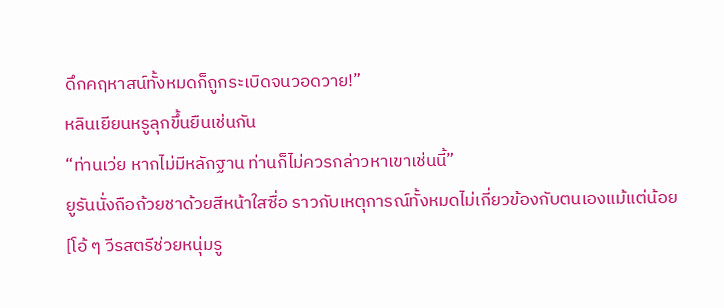ดึกคฤหาสน์ทั้งหมดก็ถูกระเบิดจนวอดวาย!”
หลินเยียนหรูลุกขึ้นยืนเช่นกัน
“ท่านเว่ย หากไม่มีหลักฐาน ท่านก็ไม่ควรกล่าวหาเขาเช่นนี้”
ยูรันนั่งถือถ้วยชาด้วยสีหน้าใสซื่อ ราวกับเหตุการณ์ทั้งหมดไม่เกี่ยวข้องกับตนเองแม้แต่น้อย
[โอ้ ๆ วีรสตรีช่วยหนุ่มรู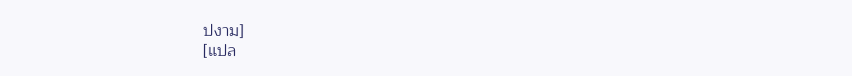ปงาม]
[แปล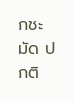กชะมัด ปกติ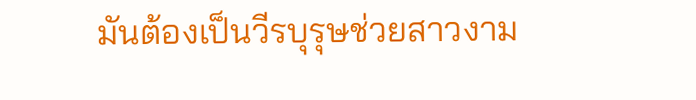มันต้องเป็นวีรบุรุษช่วยสาวงาม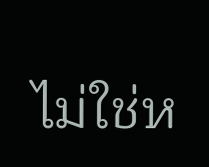ไม่ใช่ห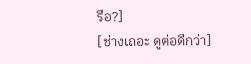รือ?]
[ช่างเถอะ ดูต่อดีกว่า]